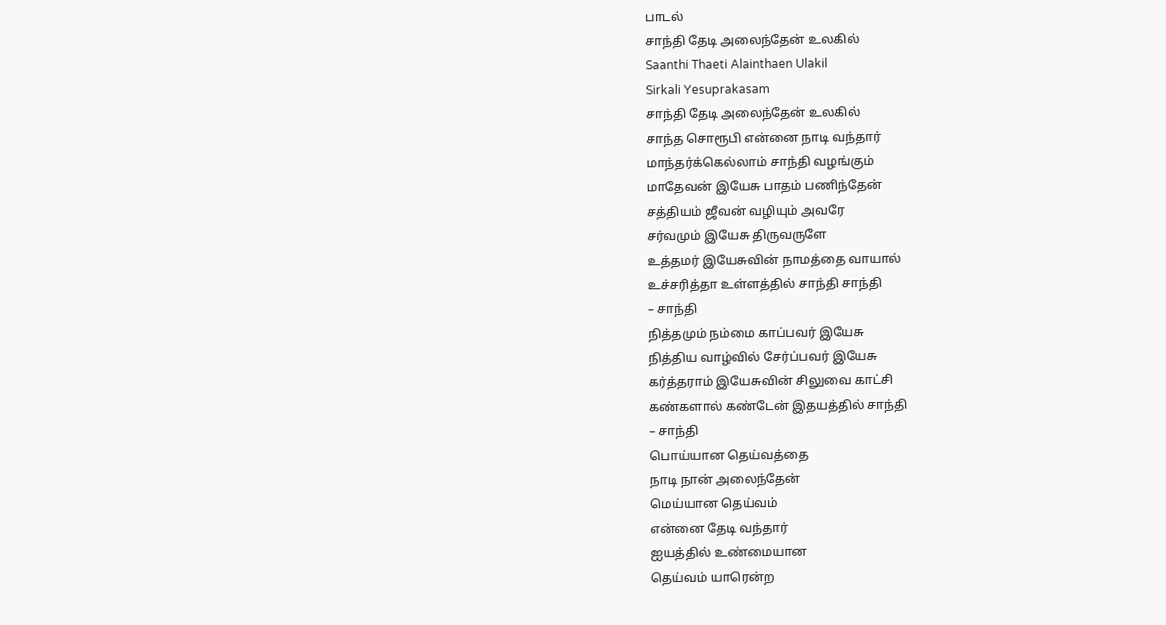பாடல்
சாந்தி தேடி அலைந்தேன் உலகில்
Saanthi Thaeti Alainthaen Ulakil
Sirkali Yesuprakasam
சாந்தி தேடி அலைந்தேன் உலகில்
சாந்த சொரூபி என்னை நாடி வந்தார்
மாந்தர்க்கெல்லாம் சாந்தி வழங்கும்
மாதேவன் இயேசு பாதம் பணிந்தேன்
சத்தியம் ஜீவன் வழியும் அவரே
சர்வமும் இயேசு திருவருளே
உத்தமர் இயேசுவின் நாமத்தை வாயால்
உச்சரித்தா உள்ளத்தில் சாந்தி சாந்தி
– சாந்தி
நித்தமும் நம்மை காப்பவர் இயேசு
நித்திய வாழ்வில் சேர்ப்பவர் இயேசு
கர்த்தராம் இயேசுவின் சிலுவை காட்சி
கண்களால் கண்டேன் இதயத்தில் சாந்தி
– சாந்தி
பொய்யான தெய்வத்தை
நாடி நான் அலைந்தேன்
மெய்யான தெய்வம்
என்னை தேடி வந்தார்
ஐயத்தில் உண்மையான
தெய்வம் யாரென்ற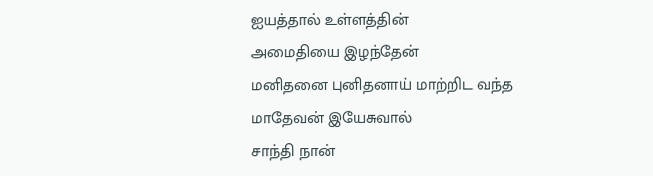ஐயத்தால் உள்ளத்தின்
அமைதியை இழந்தேன்
மனிதனை புனிதனாய் மாற்றிட வந்த
மாதேவன் இயேசுவால்
சாந்தி நான்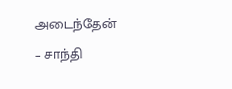அடைந்தேன்
– சாந்தி